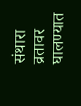संथारा व्रतावर घालण्यात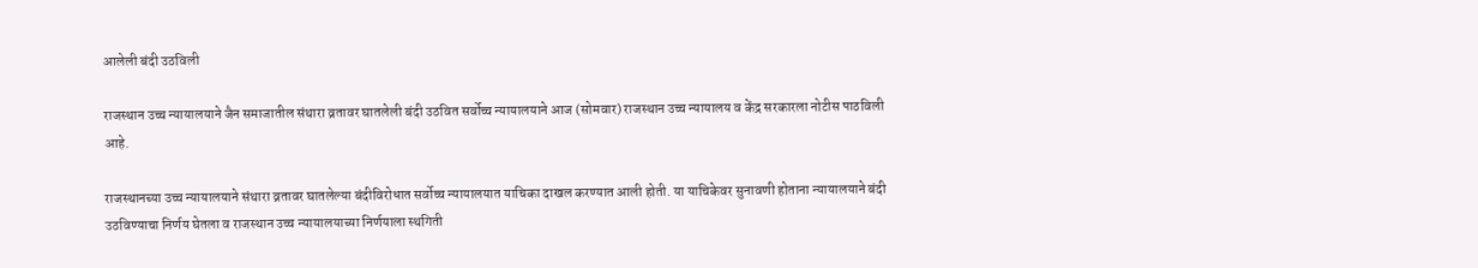आलेली बंदी उठविली

राजस्थान उच्च न्यायालयाने जैन समाजातील संथारा व्रतावर घातलेली बंदी उठवित सर्वोच्च न्यायालयाने आज (सोमवार) राजस्थान उच्च न्यायालय व केंद्र सरकारला नोटीस पाठविली आहे.

राजस्थानच्या उच्च न्यायालयाने संथारा व्रतावर घातलेल्या बंदीविरोधात सर्वोच्च न्यायालयात याचिका दाखल करण्यात आली होती. या याचिकेवर सुनावणी होताना न्यायालयाने बंदी उठविण्याचा निर्णय घेतला व राजस्थान उच्च न्यायालयाच्या निर्णयाला स्थगिती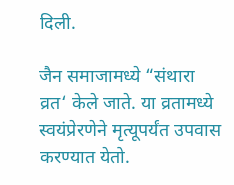दिली.

जैन समाजामध्ये “संथारा व्रत‘ केले जाते. या व्रतामध्ये स्वयंप्रेरणेने मृत्यूपर्यंत उपवास करण्यात येतो.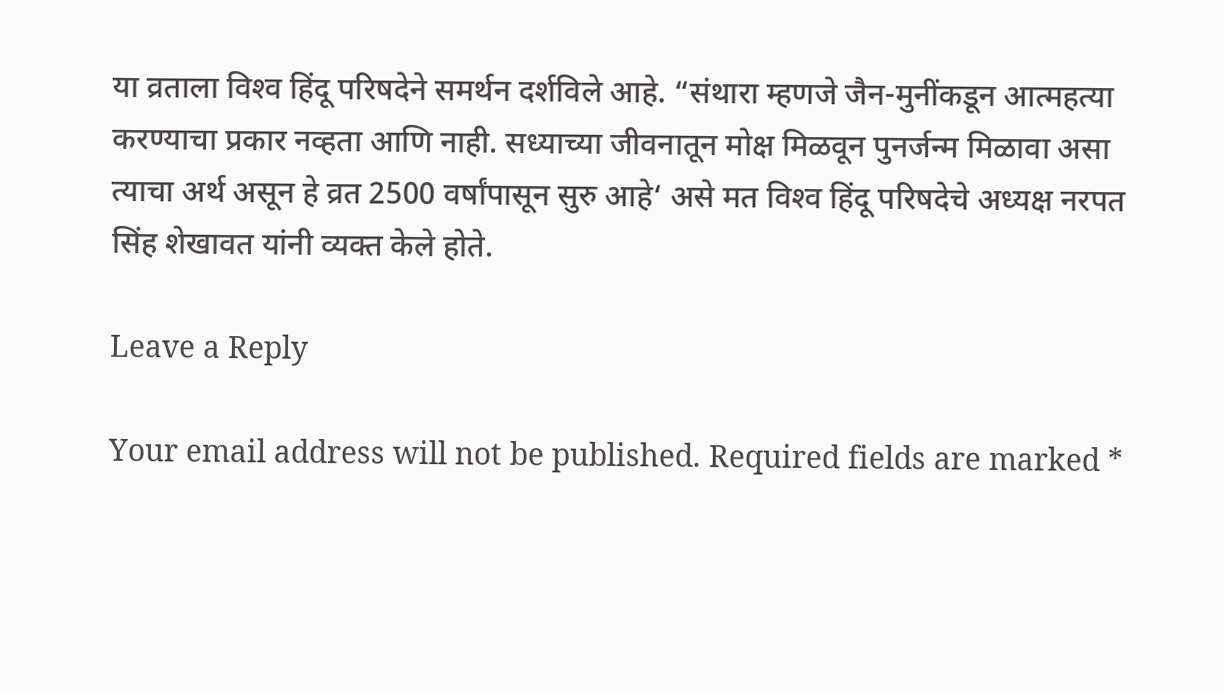या व्रताला विश्‍व हिंदू परिषदेने समर्थन दर्शविले आहे. “संथारा म्हणजे जैन-मुनींकडून आत्महत्या करण्याचा प्रकार नव्हता आणि नाही. सध्याच्या जीवनातून मोक्ष मिळवून पुनर्जन्म मिळावा असा त्याचा अर्थ असून हे व्रत 2500 वर्षांपासून सुरु आहे‘ असे मत विश्‍व हिंदू परिषदेचे अध्यक्ष नरपत सिंह शेखावत यांनी व्यक्त केले होते.

Leave a Reply

Your email address will not be published. Required fields are marked *